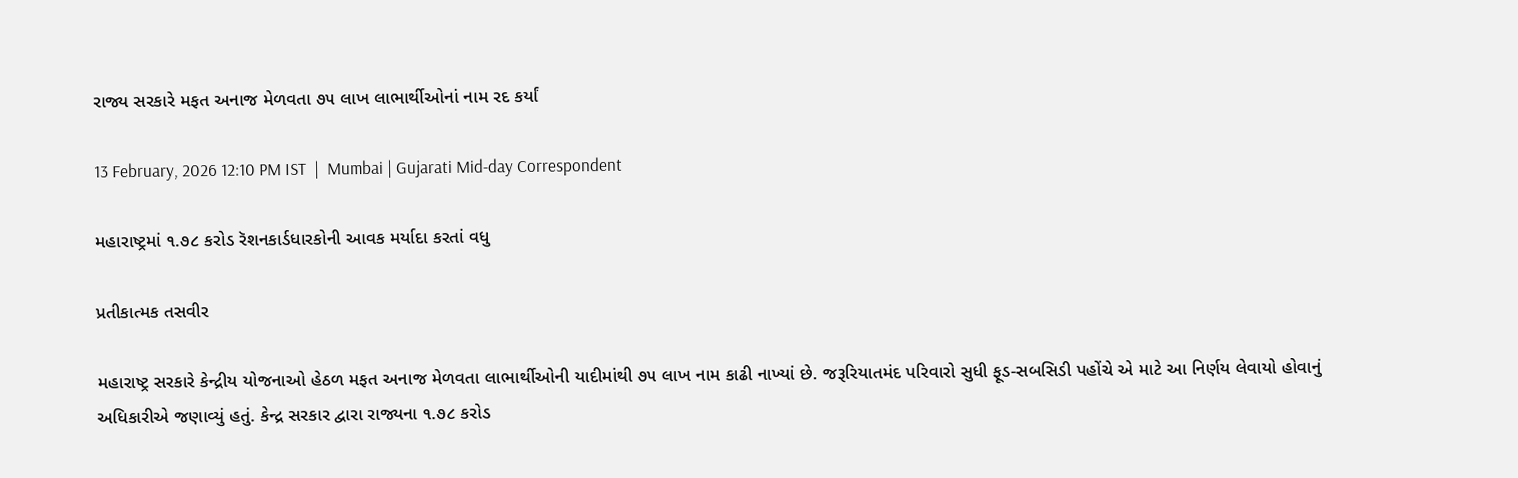રાજ્ય સરકારે મફત અનાજ મેળવતા ૭૫ લાખ લાભાર્થીઓનાં નામ રદ કર્યાં

13 February, 2026 12:10 PM IST  |  Mumbai | Gujarati Mid-day Correspondent

મહારાષ્ટ્રમાં ૧.૭૮ કરોડ રૅશનકાર્ડધારકોની આવક મર્યાદા કરતાં વધુ

પ્રતીકાત્મક તસવીર

મહારાષ્ટ્ર સરકારે કેન્દ્રીય યોજનાઓ હેઠળ મફત અનાજ મેળવતા લાભાર્થીઓની યાદીમાંથી ૭૫ લાખ નામ કાઢી નાખ્યાં છે. જરૂરિયાતમંદ પરિવારો સુધી ફૂડ-સબસિડી પહોંચે એ માટે આ નિર્ણય લેવાયો હોવાનું અધિકારીએ જણાવ્યું હતું. કેન્દ્ર સરકાર દ્વારા રાજ્યના ૧.૭૮ કરોડ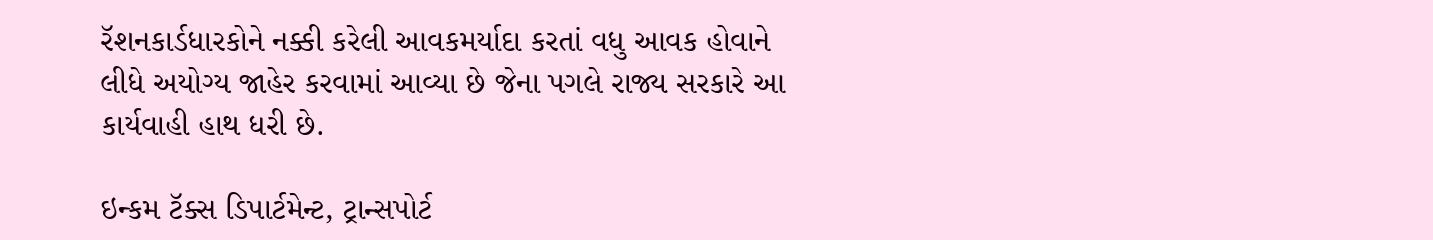રૅશનકાર્ડધારકોને નક્કી કરેલી આવકમર્યાદા કરતાં વધુ આવક હોવાને લીધે અયોગ્ય જાહેર કરવામાં આવ્યા છે જેના પગલે રાજ્ય સરકારે આ કાર્યવાહી હાથ ધરી છે.

ઇન્કમ ટૅક્સ ડિપાર્ટમેન્ટ, ટ્રાન્સપોર્ટ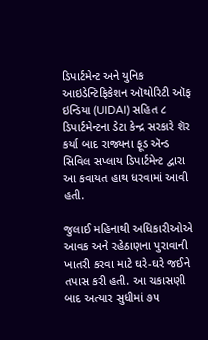ડિપાર્ટમેન્ટ અને યુનિક આઇડેન્ટિફિકેશન ઑથોરિટી ઑફ ઇન્ડિયા (UIDAI) સહિત ૮ ડિપાર્ટમેન્ટના ડેટા કેન્દ્ર સરકારે શૅર કર્યા બાદ રાજ્યના ફૂડ ઍન્ડ સિવિલ સપ્લાય ડિપાર્ટમેન્ટ દ્વારા આ કવાયત હાથ ધરવામાં આવી હતી.

જુલાઈ મહિનાથી અધિકારીઓએ આવક અને રહેઠાણના પુરાવાની ખાતરી કરવા માટે ઘરે-ઘરે જઈને તપાસ કરી હતી. આ ચકાસણી બાદ અત્યાર સુધીમાં ૭૫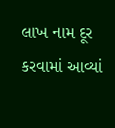લાખ નામ દૂર કરવામાં આવ્યાં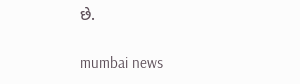છે.

mumbai news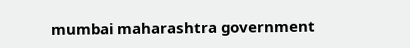mumbai maharashtra government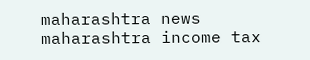maharashtra news maharashtra income tax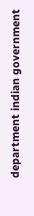department indian government